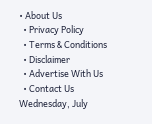• About Us
  • Privacy Policy
  • Terms & Conditions
  • Disclaimer
  • Advertise With Us
  • Contact Us
Wednesday, July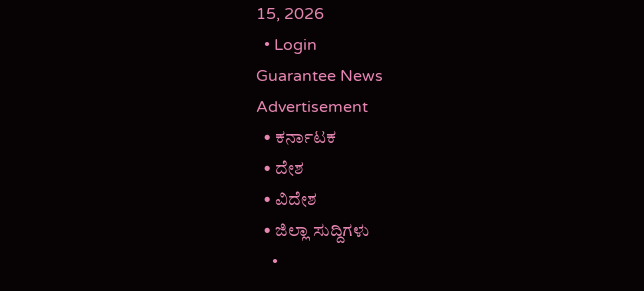15, 2026
  • Login
Guarantee News
Advertisement
  • ಕರ್ನಾಟಕ
  • ದೇಶ
  • ವಿದೇಶ
  • ಜಿಲ್ಲಾ ಸುದ್ದಿಗಳು
    •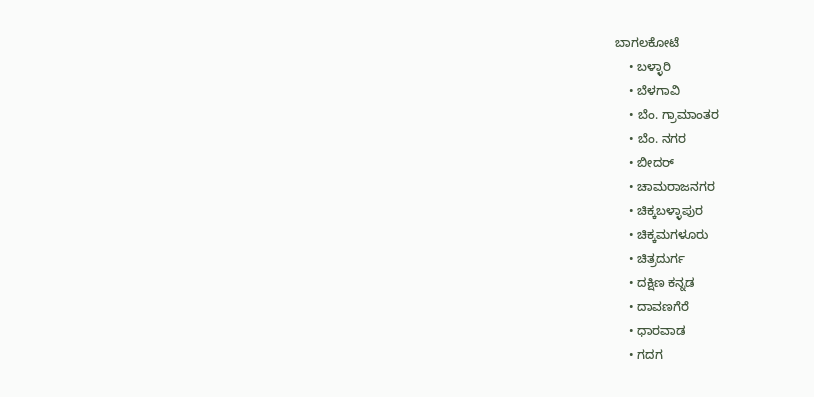ಬಾಗಲಕೋಟೆ
    • ಬಳ್ಳಾರಿ
    • ಬೆಳಗಾವಿ
    • ಬೆಂ. ಗ್ರಾಮಾಂತರ
    • ಬೆಂ. ನಗರ
    • ಬೀದರ್
    • ಚಾಮರಾಜನಗರ
    • ಚಿಕ್ಕಬಳ್ಳಾಪುರ
    • ಚಿಕ್ಕಮಗಳೂರು
    • ಚಿತ್ರದುರ್ಗ
    • ದಕ್ಷಿಣ ಕನ್ನಡ
    • ದಾವಣಗೆರೆ
    • ಧಾರವಾಡ
    • ಗದಗ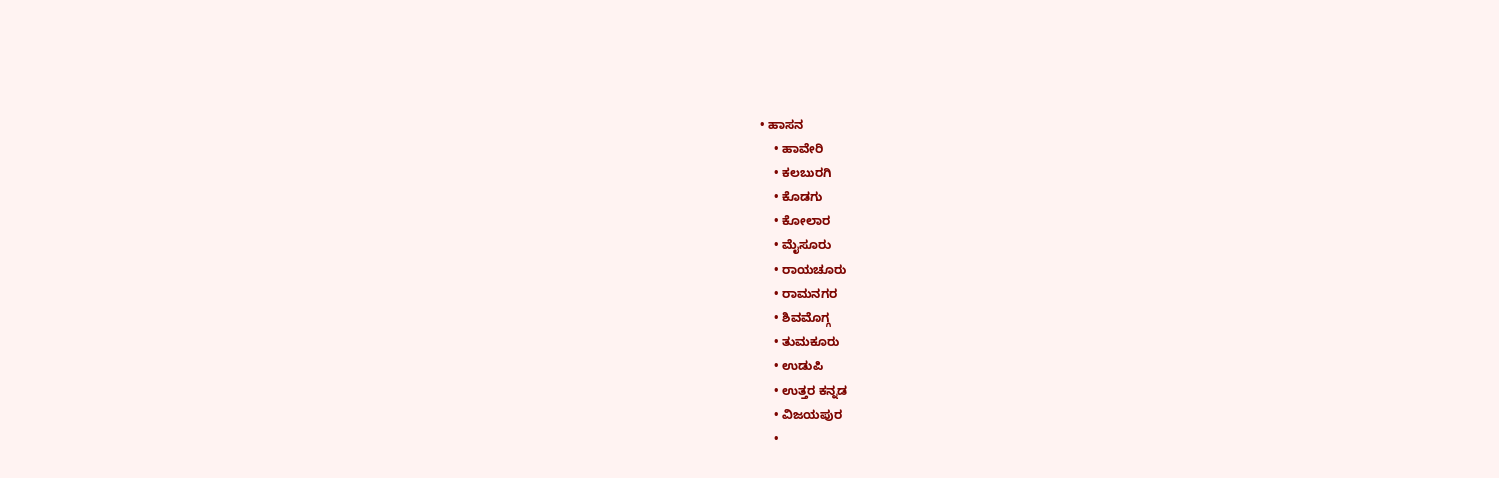• ಹಾಸನ
    • ಹಾವೇರಿ
    • ಕಲಬುರಗಿ
    • ಕೊಡಗು
    • ಕೋಲಾರ
    • ಮೈಸೂರು
    • ರಾಯಚೂರು
    • ರಾಮನಗರ
    • ಶಿವಮೊಗ್ಗ
    • ತುಮಕೂರು
    • ಉಡುಪಿ
    • ಉತ್ತರ ಕನ್ನಡ
    • ವಿಜಯಪುರ
    •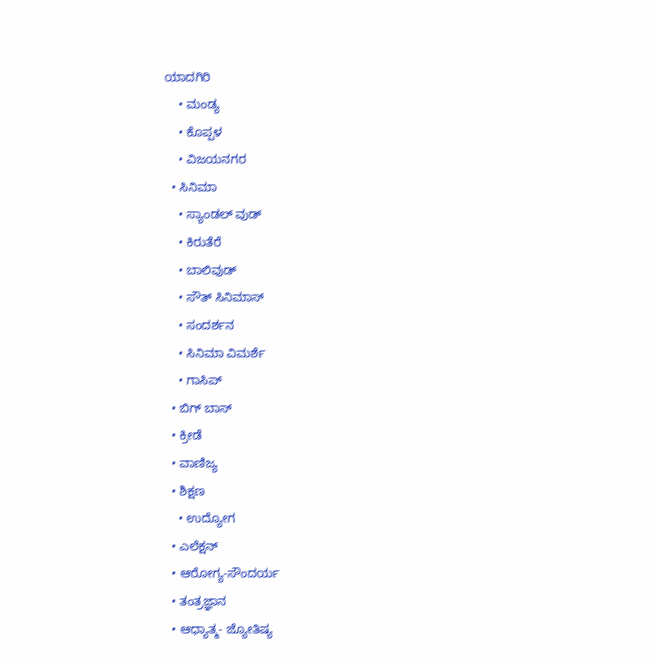ಯಾದಗಿರಿ
    • ಮಂಡ್ಯ
    • ಕೊಪ್ಪಳ
    • ವಿಜಯನಗರ
  • ಸಿನಿಮಾ
    • ಸ್ಯಾಂಡಲ್ ವುಡ್
    • ಕಿರುತೆರೆ
    • ಬಾಲಿವುಡ್
    • ಸೌತ್ ಸಿನಿಮಾಸ್
    • ಸಂದರ್ಶನ
    • ಸಿನಿಮಾ ವಿಮರ್ಶೆ
    • ಗಾಸಿಪ್
  • ಬಿಗ್ ಬಾಸ್
  • ಕ್ರೀಡೆ
  • ವಾಣಿಜ್ಯ
  • ಶಿಕ್ಷಣ
    • ಉದ್ಯೋಗ
  • ಎಲೆಕ್ಷನ್
  • ಆರೋಗ್ಯ-ಸೌಂದರ್ಯ
  • ತಂತ್ರಜ್ಞಾನ
  • ಆಧ್ಯಾತ್ಮ- ಜ್ಯೋತಿಷ್ಯ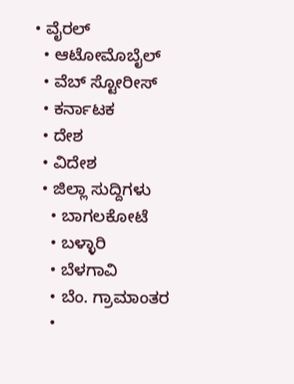• ವೈರಲ್
  • ಆಟೋಮೊಬೈಲ್
  • ವೆಬ್ ಸ್ಟೋರೀಸ್
  • ಕರ್ನಾಟಕ
  • ದೇಶ
  • ವಿದೇಶ
  • ಜಿಲ್ಲಾ ಸುದ್ದಿಗಳು
    • ಬಾಗಲಕೋಟೆ
    • ಬಳ್ಳಾರಿ
    • ಬೆಳಗಾವಿ
    • ಬೆಂ. ಗ್ರಾಮಾಂತರ
    •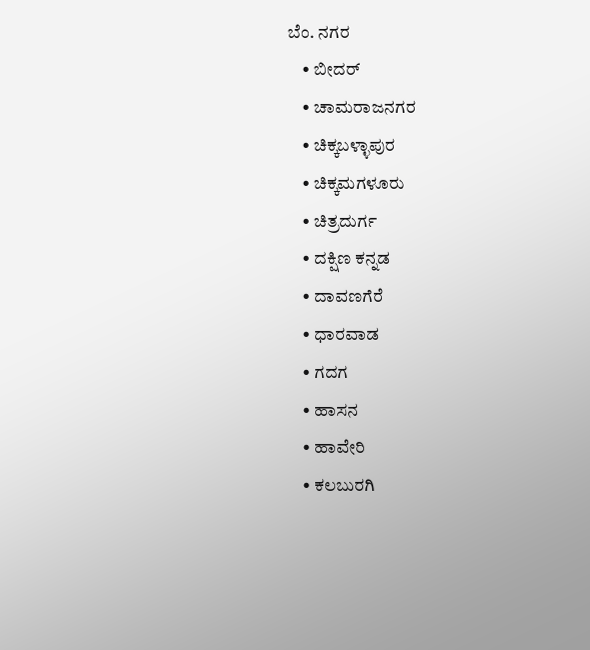ಬೆಂ. ನಗರ
    • ಬೀದರ್
    • ಚಾಮರಾಜನಗರ
    • ಚಿಕ್ಕಬಳ್ಳಾಪುರ
    • ಚಿಕ್ಕಮಗಳೂರು
    • ಚಿತ್ರದುರ್ಗ
    • ದಕ್ಷಿಣ ಕನ್ನಡ
    • ದಾವಣಗೆರೆ
    • ಧಾರವಾಡ
    • ಗದಗ
    • ಹಾಸನ
    • ಹಾವೇರಿ
    • ಕಲಬುರಗಿ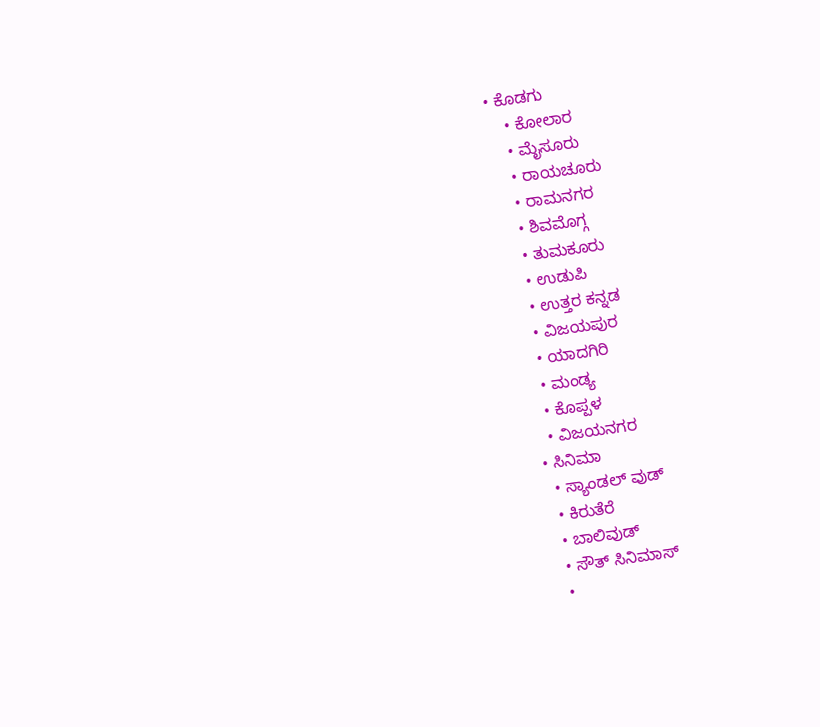• ಕೊಡಗು
    • ಕೋಲಾರ
    • ಮೈಸೂರು
    • ರಾಯಚೂರು
    • ರಾಮನಗರ
    • ಶಿವಮೊಗ್ಗ
    • ತುಮಕೂರು
    • ಉಡುಪಿ
    • ಉತ್ತರ ಕನ್ನಡ
    • ವಿಜಯಪುರ
    • ಯಾದಗಿರಿ
    • ಮಂಡ್ಯ
    • ಕೊಪ್ಪಳ
    • ವಿಜಯನಗರ
  • ಸಿನಿಮಾ
    • ಸ್ಯಾಂಡಲ್ ವುಡ್
    • ಕಿರುತೆರೆ
    • ಬಾಲಿವುಡ್
    • ಸೌತ್ ಸಿನಿಮಾಸ್
    •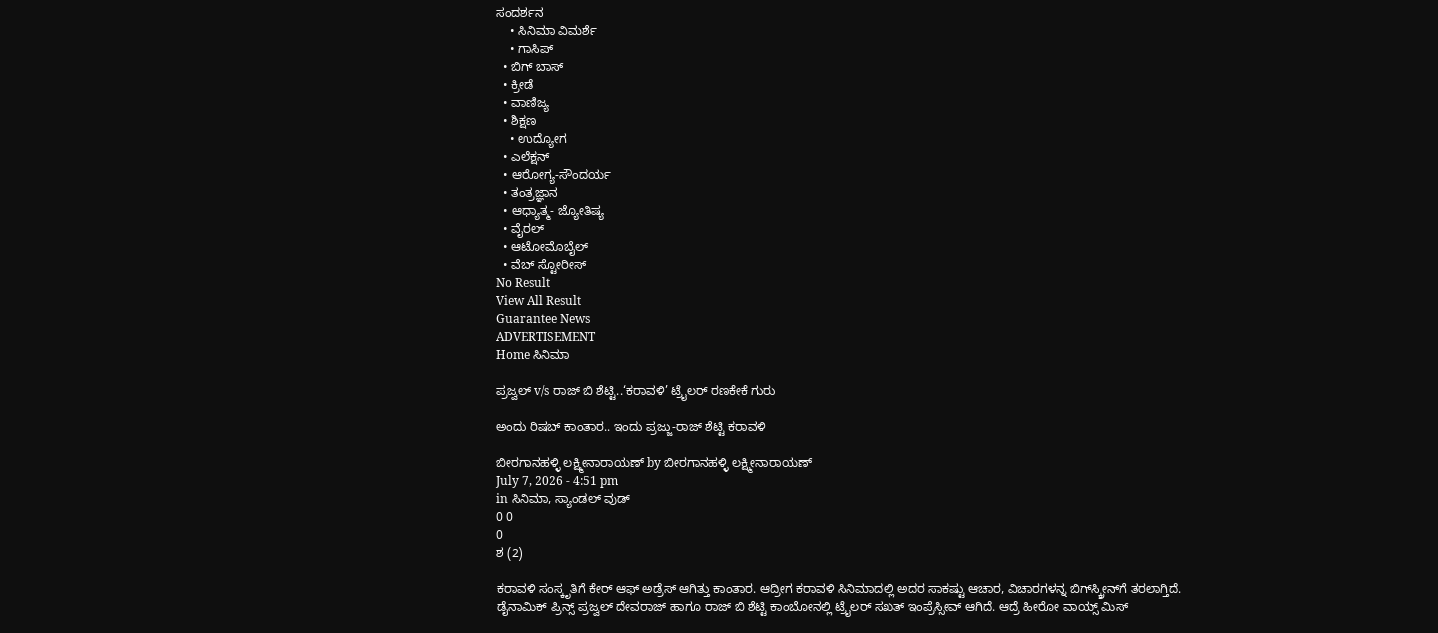ಸಂದರ್ಶನ
    • ಸಿನಿಮಾ ವಿಮರ್ಶೆ
    • ಗಾಸಿಪ್
  • ಬಿಗ್ ಬಾಸ್
  • ಕ್ರೀಡೆ
  • ವಾಣಿಜ್ಯ
  • ಶಿಕ್ಷಣ
    • ಉದ್ಯೋಗ
  • ಎಲೆಕ್ಷನ್
  • ಆರೋಗ್ಯ-ಸೌಂದರ್ಯ
  • ತಂತ್ರಜ್ಞಾನ
  • ಆಧ್ಯಾತ್ಮ- ಜ್ಯೋತಿಷ್ಯ
  • ವೈರಲ್
  • ಆಟೋಮೊಬೈಲ್
  • ವೆಬ್ ಸ್ಟೋರೀಸ್
No Result
View All Result
Guarantee News
ADVERTISEMENT
Home ಸಿನಿಮಾ

ಪ್ರಜ್ವಲ್ v/s ರಾಜ್ ಬಿ ಶೆಟ್ಟಿ..‘ಕರಾವಳಿ’ ಟ್ರೈಲರ್ ರಣಕೇಕೆ ಗುರು

ಅಂದು ರಿಷಬ್ ಕಾಂತಾರ.. ಇಂದು ಪ್ರಜ್ಜು-ರಾಜ್ ಶೆಟ್ಟಿ ಕರಾವಳಿ

ಬೀರಗಾನಹಳ್ಳಿ ಲಕ್ಷ್ಮೀನಾರಾಯಣ್ by ಬೀರಗಾನಹಳ್ಳಿ ಲಕ್ಷ್ಮೀನಾರಾಯಣ್
July 7, 2026 - 4:51 pm
in ಸಿನಿಮಾ, ಸ್ಯಾಂಡಲ್ ವುಡ್
0 0
0
ಶ (2)

ಕರಾವಳಿ ಸಂಸ್ಕೃತಿಗೆ ಕೇರ್ ಆಫ್ ಅಡ್ರೆಸ್ ಆಗಿತ್ತು ಕಾಂತಾರ. ಆದ್ರೀಗ ಕರಾವಳಿ ಸಿನಿಮಾದಲ್ಲಿ ಅದರ ಸಾಕಷ್ಟು ಆಚಾರ, ವಿಚಾರಗಳನ್ನ ಬಿಗ್‌‌ಸ್ಕ್ರೀನ್‌ಗೆ ತರಲಾಗ್ತಿದೆ. ಡೈನಾಮಿಕ್ ಪ್ರಿನ್ಸ್ ಪ್ರಜ್ವಲ್ ದೇವರಾಜ್ ಹಾಗೂ ರಾಜ್ ಬಿ ಶೆಟ್ಟಿ ಕಾಂಬೋನಲ್ಲಿ ಟ್ರೈಲರ್ ಸಖತ್ ಇಂಪ್ರೆಸ್ಸೀವ್ ಆಗಿದೆ. ಆದ್ರೆ ಹೀರೋ ವಾಯ್ಸ್ ಮಿಸ್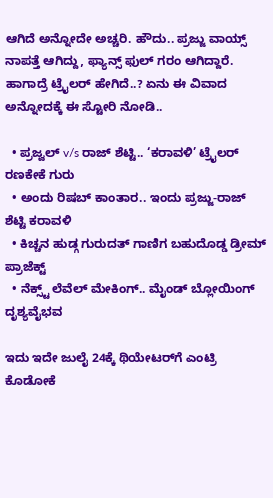ಆಗಿದೆ ಅನ್ನೋದೇ ಅಚ್ಚರಿ. ಹೌದು.. ಪ್ರಜ್ಜು ವಾಯ್ಸ್ ನಾಪತ್ತೆ ಆಗಿದ್ದು, ಫ್ಯಾನ್ಸ್ ಫುಲ್ ಗರಂ ಆಗಿದ್ದಾರೆ. ಹಾಗಾದ್ರೆ ಟ್ರೈಲರ್ ಹೇಗಿದೆ..? ಏನು ಈ ವಿವಾದ ಅನ್ನೋದಕ್ಕೆ ಈ ಸ್ಟೋರಿ ನೋಡಿ..

  • ಪ್ರಜ್ವಲ್ v/s ರಾಜ್ ಶೆಟ್ಟಿ.. ‘ಕರಾವಳಿ’ ಟ್ರೈಲರ್ ರಣಕೇಕೆ ಗುರು
  • ಅಂದು ರಿಷಬ್ ಕಾಂತಾರ.. ಇಂದು ಪ್ರಜ್ಜು-ರಾಜ್ ಶೆಟ್ಟಿ ಕರಾವಳಿ
  • ಕಿಚ್ಚನ ಹುಡ್ಗ ಗುರುದತ್ ಗಾಣಿಗ ಬಹುದೊಡ್ಡ ಡ್ರೀಮ್ ಪ್ರಾಜೆಕ್ಟ್‌‌
  • ನೆಕ್ಸ್ಟ್ ಲೆವೆಲ್ ಮೇಕಿಂಗ್.. ಮೈಂಡ್ ಬ್ಲೋಯಿಂಗ್ ದೃಶ್ಯವೈಭವ

ಇದು ಇದೇ ಜುಲೈ 24ಕ್ಕೆ ಥಿಯೇಟರ್‌ಗೆ ಎಂಟ್ರಿ ಕೊಡೋಕೆ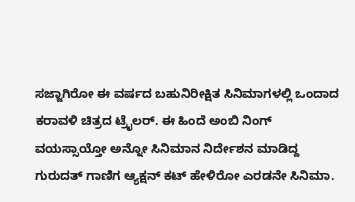ಸಜ್ಜಾಗಿರೋ ಈ ವರ್ಷದ ಬಹುನಿರೀಕ್ಷಿತ ಸಿನಿಮಾಗಳಲ್ಲಿ ಒಂದಾದ ಕರಾವಳಿ ಚಿತ್ರದ ಟ್ರೈಲರ್. ಈ ಹಿಂದೆ ಅಂಬಿ ನಿಂಗ್ ವಯಸ್ಸಾಯ್ತೋ ಅನ್ನೋ ಸಿನಿಮಾನ ನಿರ್ದೇಶನ ಮಾಡಿದ್ದ ಗುರುದತ್ ಗಾಣಿಗ ಆ್ಯಕ್ಷನ್ ಕಟ್ ಹೇಳಿರೋ ಎರಡನೇ ಸಿನಿಮಾ.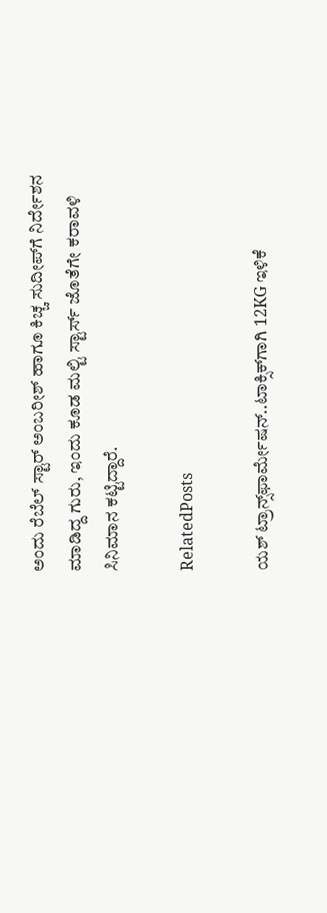ಅಂದು ರೆಬೆಲ್ ಸ್ಟಾರ್ ಅಂಬರೀಶ್ ಹಾಗೂ ಕಿಚ್ಚ ಸುದೀಪ್‌ಗೆ ನಿರ್ದೇಶನ ಮಾಡಿದ್ದ ಗುರು, ಇಂದು ಕೂಡ ಮಲ್ಟಿ ಸ್ಟಾರ್ಸ್ ಜೊತೆಗೇ ಕರಾವಳಿ ಸಿನಿಮಾನ ಕಟ್ಟಿದ್ದಾರೆ.

RelatedPosts

ಯಶ್ ಟ್ರಾನ್ಸ್‌‌ಫಾರ್ಮೇಷನ್‌..ಟಾಕ್ಸಿಕ್‌‌ಗಾಗಿ 12KG ಇಳಿಕೆ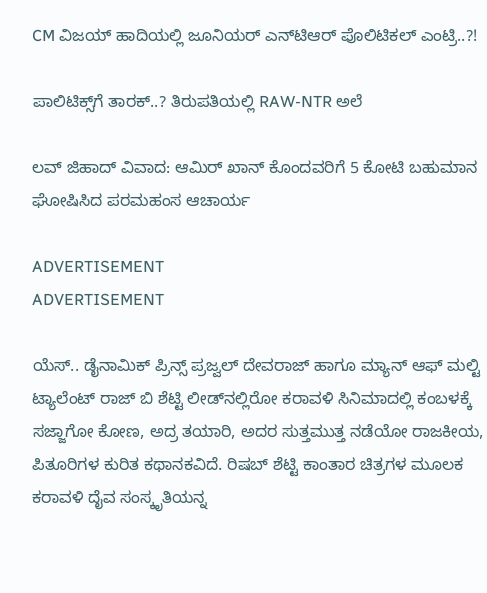CM ವಿಜಯ್ ಹಾದಿಯಲ್ಲಿ ಜೂನಿಯರ್‌ ಎನ್‌ಟಿಆರ್ ಪೊಲಿಟಿಕಲ್ ಎಂಟ್ರಿ..?!

ಪಾಲಿಟಿಕ್ಸ್‌ಗೆ ತಾರಕ್..? ತಿರುಪತಿಯಲ್ಲಿ RAW-NTR ಅಲೆ

ಲವ್ ಜಿಹಾದ್ ವಿವಾದ: ಆಮಿರ್ ಖಾನ್ ಕೊಂದವರಿಗೆ 5 ಕೋಟಿ ಬಹುಮಾನ ಘೋಷಿಸಿದ ಪರಮಹಂಸ ಆಚಾರ್ಯ

ADVERTISEMENT
ADVERTISEMENT

ಯೆಸ್.. ಡೈನಾಮಿಕ್ ಪ್ರಿನ್ಸ್ ಪ್ರಜ್ವಲ್ ದೇವರಾಜ್ ಹಾಗೂ ಮ್ಯಾನ್ ಆಫ್ ಮಲ್ಟಿ ಟ್ಯಾಲೆಂಟ್ ರಾಜ್ ಬಿ ಶೆಟ್ಟಿ ಲೀಡ್‌‌ನಲ್ಲಿರೋ ಕರಾವಳಿ ಸಿನಿಮಾದಲ್ಲಿ ಕಂಬಳಕ್ಕೆ ಸಜ್ಜಾಗೋ ಕೋಣ, ಅದ್ರ ತಯಾರಿ, ಅದರ ಸುತ್ತಮುತ್ತ ನಡೆಯೋ ರಾಜಕೀಯ, ಪಿತೂರಿಗಳ ಕುರಿತ ಕಥಾನಕವಿದೆ. ರಿಷಬ್ ಶೆಟ್ಟಿ ಕಾಂತಾರ ಚಿತ್ರಗಳ ಮೂಲಕ ಕರಾವಳಿ ದೈವ ಸಂಸ್ಕೃತಿಯನ್ನ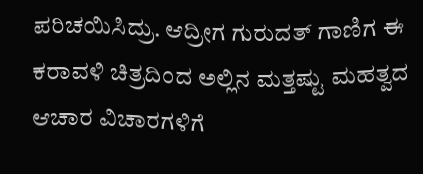ಪರಿಚಯಿಸಿದ್ರು. ಆದ್ರೀಗ ಗುರುದತ್ ಗಾಣಿಗ ಈ ಕರಾವಳಿ ಚಿತ್ರದಿಂದ ಅಲ್ಲಿನ ಮತ್ತಷ್ಟು ಮಹತ್ವದ ಆಚಾರ ವಿಚಾರಗಳಿಗೆ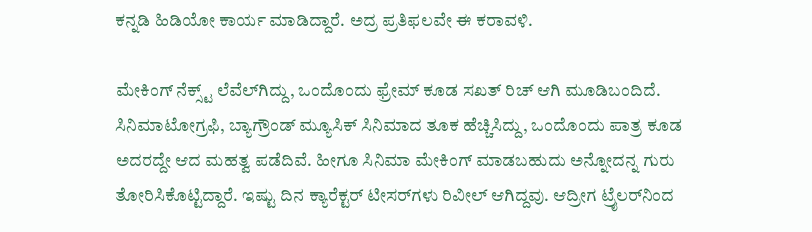ಕನ್ನಡಿ ಹಿಡಿಯೋ ಕಾರ್ಯ ಮಾಡಿದ್ದಾರೆ. ಅದ್ರ ಪ್ರತಿಫಲವೇ ಈ ಕರಾವಳಿ.

ಮೇಕಿಂಗ್ ನೆಕ್ಸ್ಟ್ ಲೆವೆಲ್‌ಗಿದ್ದು, ಒಂದೊಂದು ಫ್ರೇಮ್ ಕೂಡ ಸಖತ್ ರಿಚ್ ಆಗಿ ಮೂಡಿಬಂದಿದೆ. ಸಿನಿಮಾಟೋಗ್ರಫಿ, ಬ್ಯಾಗ್ರೌಂಡ್ ಮ್ಯೂಸಿಕ್ ಸಿನಿಮಾದ ತೂಕ ಹೆಚ್ಚಿಸಿದ್ದು, ಒಂದೊಂದು ಪಾತ್ರ ಕೂಡ ಅದರದ್ದೇ ಆದ ಮಹತ್ವ ಪಡೆದಿವೆ. ಹೀಗೂ ಸಿನಿಮಾ ಮೇಕಿಂಗ್ ಮಾಡಬಹುದು ಅನ್ನೋದನ್ನ ಗುರು ತೋರಿಸಿಕೊಟ್ಟಿದ್ದಾರೆ. ಇಷ್ಟು ದಿನ ಕ್ಯಾರೆಕ್ಟರ್ ಟೀಸರ್‌‌ಗಳು ರಿವೀಲ್ ಆಗಿದ್ದವು. ಆದ್ರೀಗ ಟ್ರೈಲರ್‌ನಿಂದ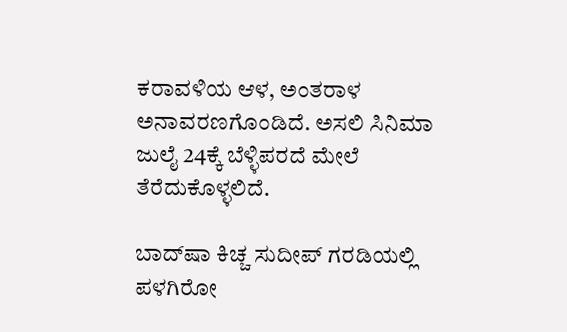ಕರಾವಳಿಯ ಆಳ, ಅಂತರಾಳ ಅನಾವರಣಗೊಂಡಿದೆ. ಅಸಲಿ ಸಿನಿಮಾ ಜುಲೈ 24ಕ್ಕೆ ಬೆಳ್ಳಿಪರದೆ ಮೇಲೆ ತೆರೆದುಕೊಳ್ಳಲಿದೆ.

ಬಾದ್‌ಷಾ ಕಿಚ್ಚ ಸುದೀಪ್ ಗರಡಿಯಲ್ಲಿ ಪಳಗಿರೋ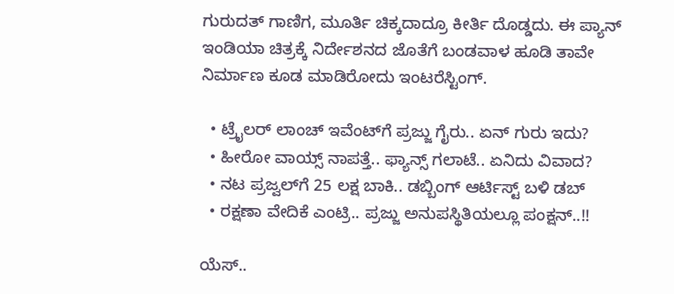ಗುರುದತ್ ಗಾಣಿಗ, ಮೂರ್ತಿ ಚಿಕ್ಕದಾದ್ರೂ ಕೀರ್ತಿ ದೊಡ್ಡದು. ಈ ಪ್ಯಾನ್ ಇಂಡಿಯಾ ಚಿತ್ರಕ್ಕೆ ನಿರ್ದೇಶನದ ಜೊತೆಗೆ ಬಂಡವಾಳ ಹೂಡಿ ತಾವೇ ನಿರ್ಮಾಣ ಕೂಡ ಮಾಡಿರೋದು ಇಂಟರೆಸ್ಟಿಂಗ್.

  • ಟ್ರೈಲರ್ ಲಾಂಚ್ ಇವೆಂಟ್‌ಗೆ ಪ್ರಜ್ಜು ಗೈರು.. ಏನ್ ಗುರು ಇದು?
  • ಹೀರೋ ವಾಯ್ಸ್ ನಾಪತ್ತೆ.. ಫ್ಯಾನ್ಸ್ ಗಲಾಟೆ.. ಏನಿದು ವಿವಾದ?
  • ನಟ ಪ್ರಜ್ವಲ್‌ಗೆ 25 ಲಕ್ಷ ಬಾಕಿ.. ಡಬ್ಬಿಂಗ್ ಆರ್ಟಿಸ್ಟ್ ಬಳಿ ಡಬ್
  • ರಕ್ಷಣಾ ವೇದಿಕೆ ಎಂಟ್ರಿ.. ಪ್ರಜ್ಜು ಅನುಪಸ್ಥಿತಿಯಲ್ಲೂ ಪಂಕ್ಷನ್..!!

ಯೆಸ್..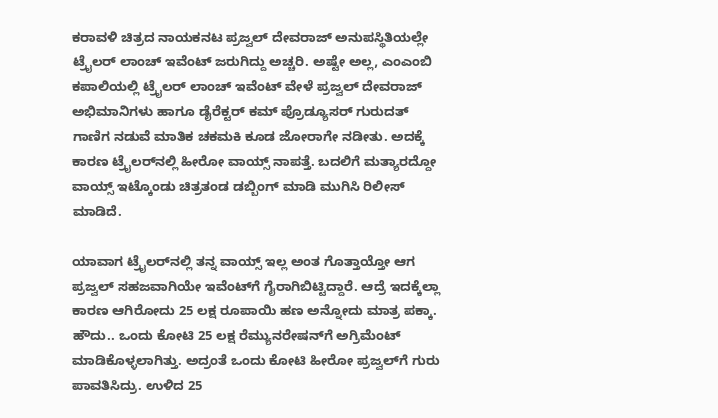ಕರಾವಳಿ ಚಿತ್ರದ ನಾಯಕನಟ ಪ್ರಜ್ವಲ್ ದೇವರಾಜ್ ಅನುಪಸ್ಥಿತಿಯಲ್ಲೇ ಟ್ರೈಲರ್ ಲಾಂಚ್ ಇವೆಂಟ್ ಜರುಗಿದ್ದು ಅಚ್ಚರಿ. ಅಷ್ಟೇ ಅಲ್ಲ, ಎಂಎಂಬಿ ಕಪಾಲಿಯಲ್ಲಿ ಟ್ರೈಲರ್ ಲಾಂಚ್ ಇವೆಂಟ್ ವೇಳೆ ಪ್ರಜ್ವಲ್ ದೇವರಾಜ್ ಅಭಿಮಾನಿಗಳು ಹಾಗೂ ಡೈರೆಕ್ಟರ್ ಕಮ್ ಪ್ರೊಡ್ಯೂಸರ್ ಗುರುದತ್ ಗಾಣಿಗ ನಡುವೆ ಮಾತಿಕ ಚಕಮಕಿ ಕೂಡ ಜೋರಾಗೇ ನಡೀತು. ಅದಕ್ಕೆ ಕಾರಣ ಟ್ರೈಲರ್‌‌ನಲ್ಲಿ ಹೀರೋ ವಾಯ್ಸ್ ನಾಪತ್ತೆ. ಬದಲಿಗೆ ಮತ್ಯಾರದ್ದೋ ವಾಯ್ಸ್ ಇಟ್ಕೊಂಡು ಚಿತ್ರತಂಡ ಡಬ್ಬಿಂಗ್ ಮಾಡಿ ಮುಗಿಸಿ ರಿಲೀಸ್ ಮಾಡಿದೆ.

ಯಾವಾಗ ಟ್ರೈಲರ್‌‌ನಲ್ಲಿ ತನ್ನ ವಾಯ್ಸ್ ಇಲ್ಲ ಅಂತ ಗೊತ್ತಾಯ್ತೋ ಆಗ ಪ್ರಜ್ವಲ್ ಸಹಜವಾಗಿಯೇ ಇವೆಂಟ್‌ಗೆ ಗೈರಾಗಿಬಿಟ್ಟಿದ್ದಾರೆ. ಆದ್ರೆ ಇದಕ್ಕೆಲ್ಲಾ ಕಾರಣ ಆಗಿರೋದು 25 ಲಕ್ಷ ರೂಪಾಯಿ ಹಣ ಅನ್ನೋದು ಮಾತ್ರ ಪಕ್ಕಾ. ಹೌದು.. ಒಂದು ಕೋಟಿ 25 ಲಕ್ಷ ರೆಮ್ಯುನರೇಷನ್‌ಗೆ ಅಗ್ರಿಮೆಂಟ್ ಮಾಡಿಕೊಳ್ಳಲಾಗಿತ್ತು. ಅದ್ರಂತೆ ಒಂದು ಕೋಟಿ ಹೀರೋ ಪ್ರಜ್ವಲ್‌ಗೆ ಗುರು ಪಾವತಿಸಿದ್ರು. ಉಳಿದ 25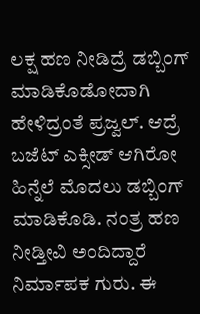ಲಕ್ಷ ಹಣ ನೀಡಿದ್ರೆ ಡಬ್ಬಿಂಗ್ ಮಾಡಿಕೊಡೋದಾಗಿ ಹೇಳಿದ್ರಂತೆ ಪ್ರಜ್ವಲ್. ಆದ್ರೆ ಬಜೆಟ್ ಎಕ್ಸೀಡ್ ಆಗಿರೋ ಹಿನ್ನೆಲೆ ಮೊದಲು ಡಬ್ಬಿಂಗ್ ಮಾಡಿಕೊಡಿ. ನಂತ್ರ ಹಣ ನೀಡ್ತೀವಿ ಅಂದಿದ್ದಾರೆ ನಿರ್ಮಾಪಕ ಗುರು. ಈ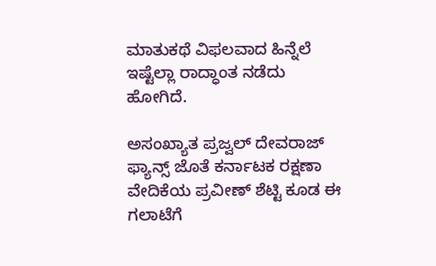ಮಾತುಕಥೆ ವಿಫಲವಾದ ಹಿನ್ನೆಲೆ ಇಷ್ಟೆಲ್ಲಾ ರಾದ್ಧಾಂತ ನಡೆದು ಹೋಗಿದೆ.

ಅಸಂಖ್ಯಾತ ಪ್ರಜ್ವಲ್ ದೇವರಾಜ್ ಫ್ಯಾನ್ಸ್ ಜೊತೆ ಕರ್ನಾಟಕ ರಕ್ಷಣಾ ವೇದಿಕೆಯ ಪ್ರವೀಣ್ ಶೆಟ್ಟಿ ಕೂಡ ಈ ಗಲಾಟೆಗೆ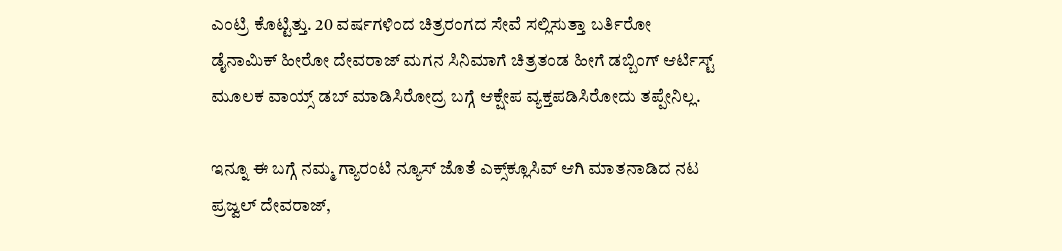ಎಂಟ್ರಿ ಕೊಟ್ಟಿತ್ತು. 20 ವರ್ಷಗಳಿಂದ ಚಿತ್ರರಂಗದ ಸೇವೆ ಸಲ್ಲಿಸುತ್ತಾ ಬರ್ತಿರೋ ಡೈನಾಮಿಕ್ ಹೀರೋ ದೇವರಾಜ್ ಮಗನ ಸಿನಿಮಾಗೆ ಚಿತ್ರತಂಡ ಹೀಗೆ ಡಬ್ಬಿಂಗ್ ಆರ್ಟಿಸ್ಟ್ ಮೂಲಕ ವಾಯ್ಸ್ ಡಬ್ ಮಾಡಿಸಿರೋದ್ರ ಬಗ್ಗೆ ಆಕ್ಷೇಪ ವ್ಯಕ್ತಪಡಿಸಿರೋದು ತಪ್ಪೇನಿಲ್ಲ.

ಇನ್ನೂ ಈ ಬಗ್ಗೆ ನಮ್ಮ ಗ್ಯಾರಂಟಿ ನ್ಯೂಸ್ ಜೊತೆ ಎಕ್ಸ್‌‌ಕ್ಲೂಸಿವ್ ಆಗಿ ಮಾತನಾಡಿದ ನಟ ಪ್ರಜ್ವಲ್ ದೇವರಾಜ್,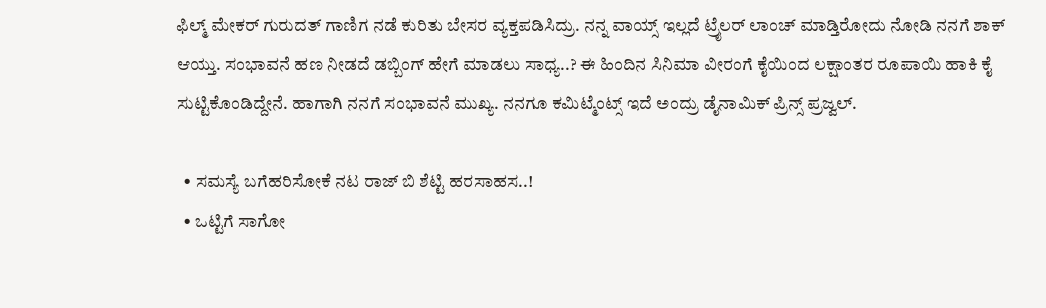ಫಿಲ್ಮ್ ಮೇಕರ್ ಗುರುದತ್ ಗಾಣಿಗ ನಡೆ ಕುರಿತು ಬೇಸರ ವ್ಯಕ್ತಪಡಿಸಿದ್ರು. ನನ್ನ ವಾಯ್ಸ್ ಇಲ್ಲದೆ ಟ್ರೈಲರ್ ಲಾಂಚ್ ಮಾಡ್ತಿರೋದು ನೋಡಿ ನನಗೆ ಶಾಕ್ ಆಯ್ತು. ಸಂಭಾವನೆ ಹಣ ನೀಡದೆ ಡಬ್ಬಿಂಗ್ ಹೇಗೆ ಮಾಡಲು ಸಾಧ್ಯ..? ಈ ಹಿಂದಿನ ಸಿನಿಮಾ ವೀರಂಗೆ ಕೈಯಿಂದ ಲಕ್ಷಾಂತರ ರೂಪಾಯಿ ಹಾಕಿ ಕೈ ಸುಟ್ಟಿಕೊಂಡಿದ್ದೇನೆ. ಹಾಗಾಗಿ ನನಗೆ ಸಂಭಾವನೆ ಮುಖ್ಯ. ನನಗೂ ಕಮಿಟ್ಮೆಂಟ್ಸ್ ಇದೆ ಅಂದ್ರು ಡೈನಾಮಿಕ್ ಪ್ರಿನ್ಸ್ ಪ್ರಜ್ವಲ್.

  • ಸಮಸ್ಯೆ ಬಗೆಹರಿಸೋಕೆ ನಟ ರಾಜ್ ಬಿ ಶೆಟ್ಟಿ ಹರಸಾಹಸ..!
  • ಒಟ್ಟಿಗೆ ಸಾಗೋ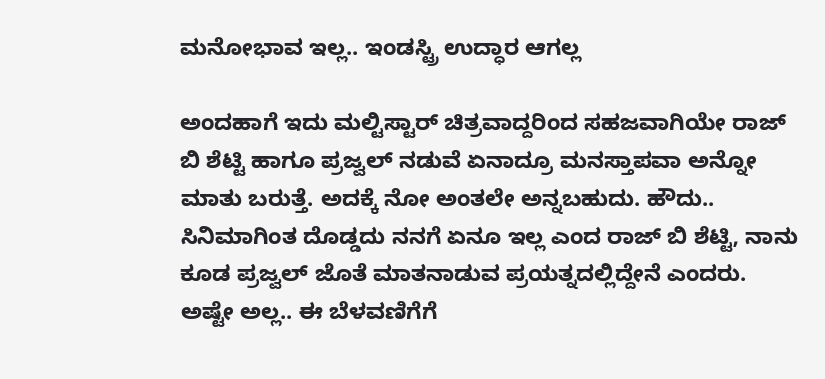ಮನೋಭಾವ ಇಲ್ಲ.. ಇಂಡಸ್ಟ್ರಿ ಉದ್ಧಾರ ಆಗಲ್ಲ

ಅಂದಹಾಗೆ ಇದು ಮಲ್ಟಿಸ್ಟಾರ್ ಚಿತ್ರವಾದ್ದರಿಂದ ಸಹಜವಾಗಿಯೇ ರಾಜ್ ಬಿ ಶೆಟ್ಟಿ ಹಾಗೂ ಪ್ರಜ್ವಲ್ ನಡುವೆ ಏನಾದ್ರೂ ಮನಸ್ತಾಪವಾ ಅನ್ನೋ ಮಾತು ಬರುತ್ತೆ. ಅದಕ್ಕೆ ನೋ ಅಂತಲೇ ಅನ್ನಬಹುದು. ಹೌದು.. ಸಿನಿಮಾಗಿಂತ ದೊಡ್ಡದು ನನಗೆ ಏನೂ ಇಲ್ಲ ಎಂದ ರಾಜ್ ಬಿ ಶೆಟ್ಟಿ, ನಾನು ಕೂಡ ಪ್ರಜ್ವಲ್ ಜೊತೆ ಮಾತನಾಡುವ ಪ್ರಯತ್ನದಲ್ಲಿದ್ದೇನೆ ಎಂದರು. ಅಷ್ಟೇ ಅಲ್ಲ.. ಈ ಬೆಳವಣಿಗೆಗೆ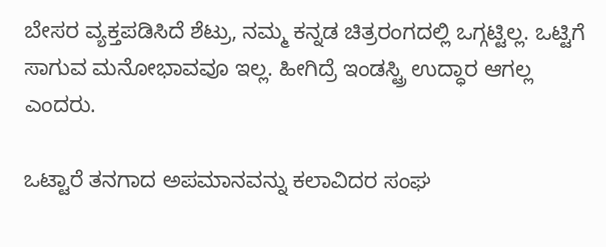ಬೇಸರ ವ್ಯಕ್ತಪಡಿಸಿದೆ ಶೆಟ್ರು, ನಮ್ಮ ಕನ್ನಡ ಚಿತ್ರರಂಗದಲ್ಲಿ ಒಗ್ಗಟ್ಟಿಲ್ಲ. ಒಟ್ಟಿಗೆ ಸಾಗುವ ಮನೋಭಾವವೂ ಇಲ್ಲ. ಹೀಗಿದ್ರೆ ಇಂಡಸ್ಟ್ರಿ ಉದ್ಧಾರ ಆಗಲ್ಲ ಎಂದರು.

ಒಟ್ಟಾರೆ ತನಗಾದ ಅಪಮಾನವನ್ನು ಕಲಾವಿದರ ಸಂಘ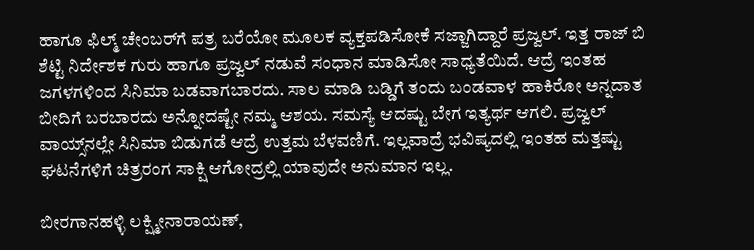ಹಾಗೂ ಫಿಲ್ಮ್ ಚೇಂಬರ್‌ಗೆ ಪತ್ರ ಬರೆಯೋ ಮೂಲಕ ವ್ಯಕ್ತಪಡಿಸೋಕೆ ಸಜ್ಜಾಗಿದ್ದಾರೆ ಪ್ರಜ್ವಲ್. ಇತ್ತ ರಾಜ್ ಬಿ ಶೆಟ್ಟಿ ನಿರ್ದೇಶಕ ಗುರು ಹಾಗೂ ಪ್ರಜ್ವಲ್‌ ನಡುವೆ ಸಂಧಾನ ಮಾಡಿಸೋ ಸಾಧ್ಯತೆಯಿದೆ. ಆದ್ರೆ ಇಂತಹ ಜಗಳಗಳಿಂದ ಸಿನಿಮಾ ಬಡವಾಗಬಾರದು. ಸಾಲ ಮಾಡಿ ಬಡ್ಡಿಗೆ ತಂದು ಬಂಡವಾಳ ಹಾಕಿರೋ ಅನ್ನದಾತ ಬೀದಿಗೆ ಬರಬಾರದು ಅನ್ನೋದಷ್ಟೇ ನಮ್ಮ ಆಶಯ. ಸಮಸ್ಯೆ ಆದಷ್ಟು ಬೇಗ ಇತ್ಯರ್ಥ ಆಗಲಿ. ಪ್ರಜ್ವಲ್ ವಾಯ್ಸ್‌ನಲ್ಲೇ ಸಿನಿಮಾ ಬಿಡುಗಡೆ ಆದ್ರೆ ಉತ್ತಮ ಬೆಳವಣಿಗೆ. ಇಲ್ಲವಾದ್ರೆ ಭವಿಷ್ಯದಲ್ಲಿ ಇಂತಹ ಮತ್ತಷ್ಟು ಘಟನೆಗಳಿಗೆ ಚಿತ್ರರಂಗ ಸಾಕ್ಷಿ ಆಗೋದ್ರಲ್ಲಿ ಯಾವುದೇ ಅನುಮಾನ ಇಲ್ಲ.

ಬೀರಗಾನಹಳ್ಳಿ ಲಕ್ಷ್ಮೀನಾರಾಯಣ್,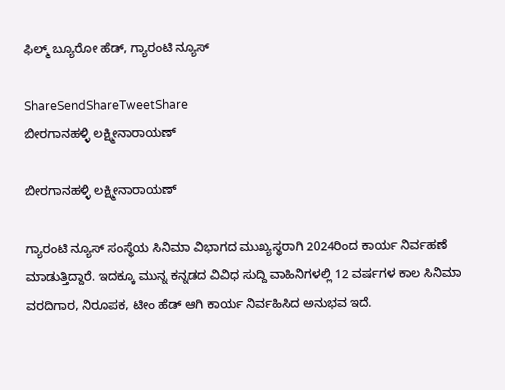ಫಿಲ್ಮ್ ಬ್ಯೂರೋ ಹೆಡ್, ಗ್ಯಾರಂಟಿ ನ್ಯೂಸ್

ShareSendShareTweetShare
ಬೀರಗಾನಹಳ್ಳಿ ಲಕ್ಷ್ಮೀನಾರಾಯಣ್

ಬೀರಗಾನಹಳ್ಳಿ ಲಕ್ಷ್ಮೀನಾರಾಯಣ್

ಗ್ಯಾರಂಟಿ ನ್ಯೂಸ್ ಸಂಸ್ಥೆಯ ಸಿನಿಮಾ ವಿಭಾಗದ ಮುಖ್ಯಸ್ಥರಾಗಿ 2024ರಿಂದ ಕಾರ್ಯ ನಿರ್ವಹಣೆ ಮಾಡುತ್ತಿದ್ದಾರೆ. ಇದಕ್ಕೂ ಮುನ್ನ ಕನ್ನಡದ ವಿವಿಧ ಸುದ್ದಿ ವಾಹಿನಿಗಳಲ್ಲಿ 12 ವರ್ಷಗಳ ಕಾಲ ಸಿನಿಮಾ ವರದಿಗಾರ, ನಿರೂಪಕ, ಟೀಂ ಹೆಡ್ ಆಗಿ ಕಾರ್ಯ ನಿರ್ವಹಿಸಿದ ಅನುಭವ ಇದೆ.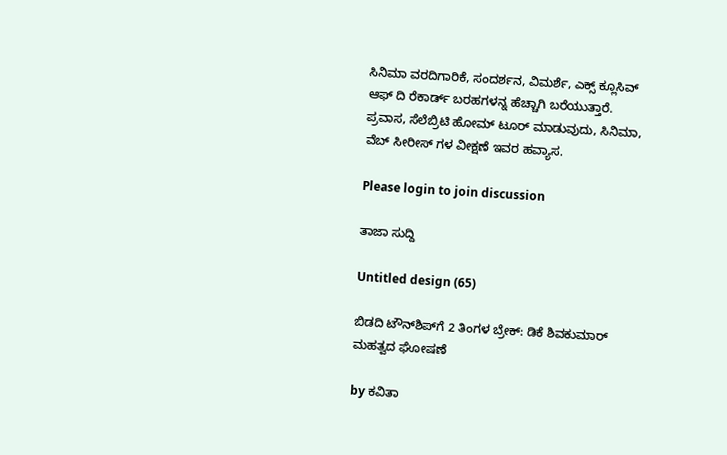ಸಿನಿಮಾ ವರದಿಗಾರಿಕೆ, ಸಂದರ್ಶನ, ವಿಮರ್ಶೆ, ಎಕ್ಸ್ ಕ್ಲೂಸಿವ್ ಆಫ್ ದಿ ರೆಕಾರ್ಡ್ ಬರಹಗಳನ್ನ ಹೆಚ್ಚಾಗಿ ಬರೆಯುತ್ತಾರೆ. ಪ್ರವಾಸ, ಸೆಲೆಬ್ರಿಟಿ ಹೋಮ್ ಟೂರ್ ಮಾಡುವುದು, ಸಿನಿಮಾ, ವೆಬ್ ಸೀರೀಸ್ ಗಳ ವೀಕ್ಷಣೆ ಇವರ ಹವ್ಯಾಸ.

Please login to join discussion

ತಾಜಾ ಸುದ್ದಿ

Untitled design (65)

ಬಿಡದಿ ಟೌನ್‌ಶಿಪ್‌ಗೆ 2 ತಿಂಗಳ ಬ್ರೇಕ್: ಡಿಕೆ ಶಿವಕುಮಾರ್ ಮಹತ್ವದ ಘೋಷಣೆ

by ಕವಿತಾ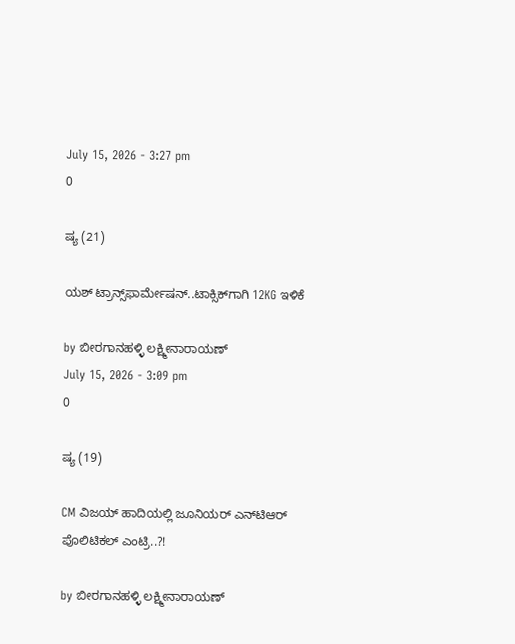July 15, 2026 - 3:27 pm
0

ಷ್ಯ (21)

ಯಶ್ ಟ್ರಾನ್ಸ್‌‌ಫಾರ್ಮೇಷನ್‌..ಟಾಕ್ಸಿಕ್‌‌ಗಾಗಿ 12KG ಇಳಿಕೆ

by ಬೀರಗಾನಹಳ್ಳಿ ಲಕ್ಷ್ಮೀನಾರಾಯಣ್
July 15, 2026 - 3:09 pm
0

ಷ್ಯ (19)

CM ವಿಜಯ್ ಹಾದಿಯಲ್ಲಿ ಜೂನಿಯರ್‌ ಎನ್‌ಟಿಆರ್ ಪೊಲಿಟಿಕಲ್ ಎಂಟ್ರಿ..?!

by ಬೀರಗಾನಹಳ್ಳಿ ಲಕ್ಷ್ಮೀನಾರಾಯಣ್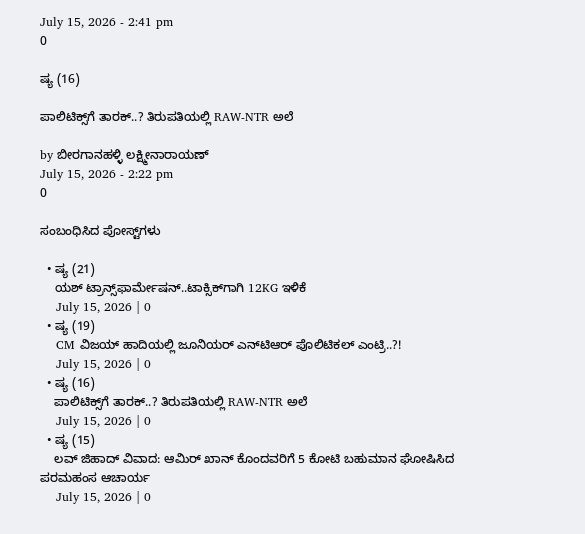July 15, 2026 - 2:41 pm
0

ಷ್ಯ (16)

ಪಾಲಿಟಿಕ್ಸ್‌ಗೆ ತಾರಕ್..? ತಿರುಪತಿಯಲ್ಲಿ RAW-NTR ಅಲೆ

by ಬೀರಗಾನಹಳ್ಳಿ ಲಕ್ಷ್ಮೀನಾರಾಯಣ್
July 15, 2026 - 2:22 pm
0

ಸಂಬಂಧಿಸಿದ ಪೋಸ್ಟ್‌ಗಳು

  • ಷ್ಯ (21)
    ಯಶ್ ಟ್ರಾನ್ಸ್‌‌ಫಾರ್ಮೇಷನ್‌..ಟಾಕ್ಸಿಕ್‌‌ಗಾಗಿ 12KG ಇಳಿಕೆ
    July 15, 2026 | 0
  • ಷ್ಯ (19)
    CM ವಿಜಯ್ ಹಾದಿಯಲ್ಲಿ ಜೂನಿಯರ್‌ ಎನ್‌ಟಿಆರ್ ಪೊಲಿಟಿಕಲ್ ಎಂಟ್ರಿ..?!
    July 15, 2026 | 0
  • ಷ್ಯ (16)
    ಪಾಲಿಟಿಕ್ಸ್‌ಗೆ ತಾರಕ್..? ತಿರುಪತಿಯಲ್ಲಿ RAW-NTR ಅಲೆ
    July 15, 2026 | 0
  • ಷ್ಯ (15)
    ಲವ್ ಜಿಹಾದ್ ವಿವಾದ: ಆಮಿರ್ ಖಾನ್ ಕೊಂದವರಿಗೆ 5 ಕೋಟಿ ಬಹುಮಾನ ಘೋಷಿಸಿದ ಪರಮಹಂಸ ಆಚಾರ್ಯ
    July 15, 2026 | 0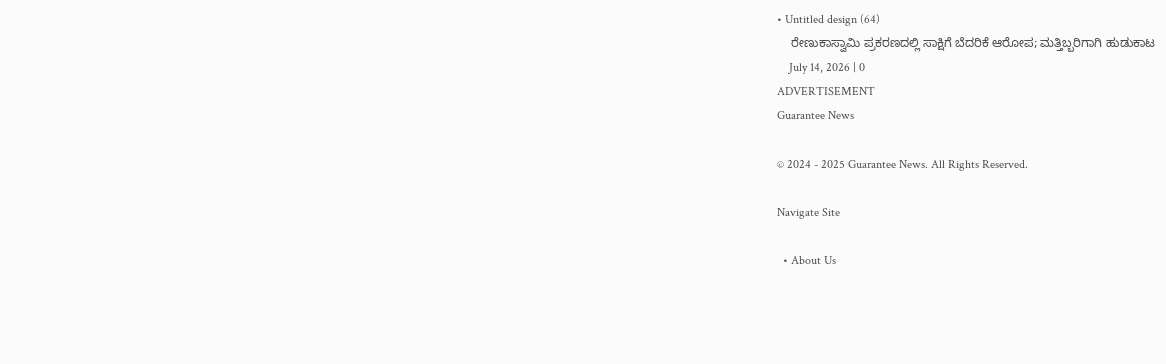• Untitled design (64)
    ರೇಣುಕಾಸ್ವಾಮಿ ಪ್ರಕರಣದಲ್ಲಿ ಸಾಕ್ಷಿಗೆ ಬೆದರಿಕೆ ಆರೋಪ; ಮತ್ತಿಬ್ಬರಿಗಾಗಿ ಹುಡುಕಾಟ
    July 14, 2026 | 0
ADVERTISEMENT
Guarantee News

© 2024 - 2025 Guarantee News. All Rights Reserved.

Navigate Site

  • About Us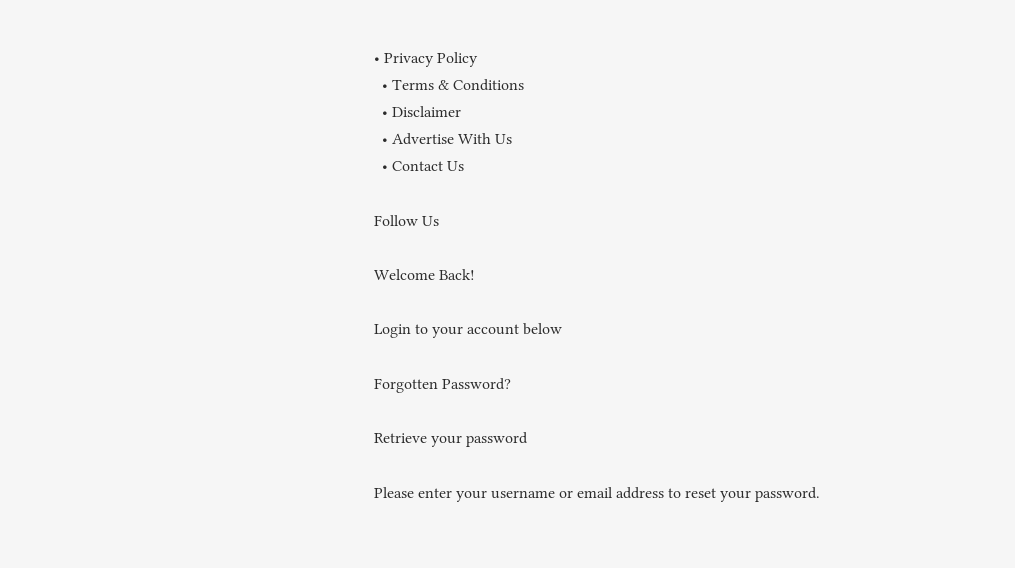• Privacy Policy
  • Terms & Conditions
  • Disclaimer
  • Advertise With Us
  • Contact Us

Follow Us

Welcome Back!

Login to your account below

Forgotten Password?

Retrieve your password

Please enter your username or email address to reset your password.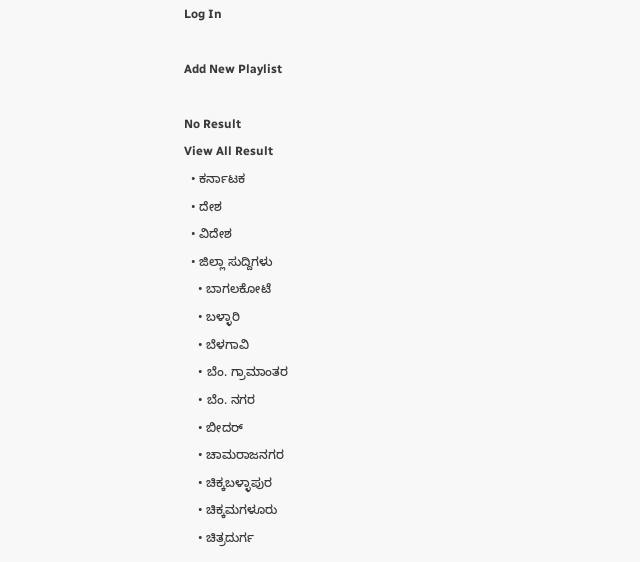Log In

Add New Playlist

No Result
View All Result
  • ಕರ್ನಾಟಕ
  • ದೇಶ
  • ವಿದೇಶ
  • ಜಿಲ್ಲಾ ಸುದ್ದಿಗಳು
    • ಬಾಗಲಕೋಟೆ
    • ಬಳ್ಳಾರಿ
    • ಬೆಳಗಾವಿ
    • ಬೆಂ. ಗ್ರಾಮಾಂತರ
    • ಬೆಂ. ನಗರ
    • ಬೀದರ್
    • ಚಾಮರಾಜನಗರ
    • ಚಿಕ್ಕಬಳ್ಳಾಪುರ
    • ಚಿಕ್ಕಮಗಳೂರು
    • ಚಿತ್ರದುರ್ಗ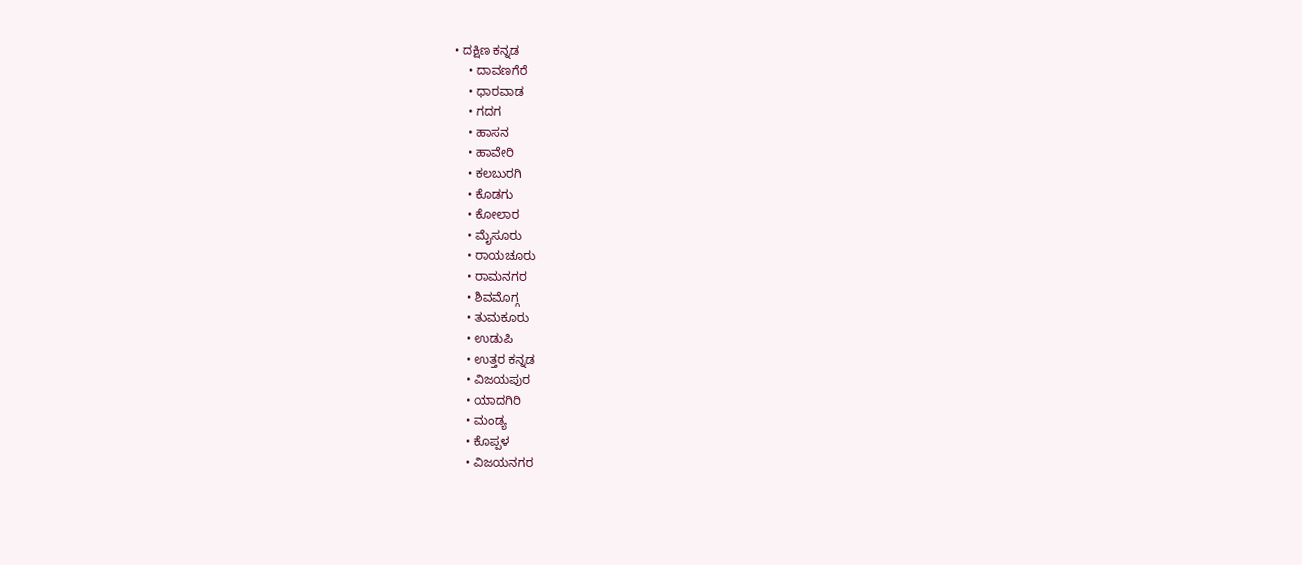• ದಕ್ಷಿಣ ಕನ್ನಡ
    • ದಾವಣಗೆರೆ
    • ಧಾರವಾಡ
    • ಗದಗ
    • ಹಾಸನ
    • ಹಾವೇರಿ
    • ಕಲಬುರಗಿ
    • ಕೊಡಗು
    • ಕೋಲಾರ
    • ಮೈಸೂರು
    • ರಾಯಚೂರು
    • ರಾಮನಗರ
    • ಶಿವಮೊಗ್ಗ
    • ತುಮಕೂರು
    • ಉಡುಪಿ
    • ಉತ್ತರ ಕನ್ನಡ
    • ವಿಜಯಪುರ
    • ಯಾದಗಿರಿ
    • ಮಂಡ್ಯ
    • ಕೊಪ್ಪಳ
    • ವಿಜಯನಗರ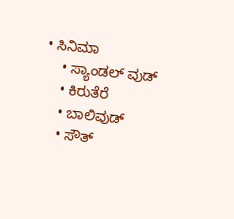• ಸಿನಿಮಾ
    • ಸ್ಯಾಂಡಲ್ ವುಡ್
    • ಕಿರುತೆರೆ
    • ಬಾಲಿವುಡ್
    • ಸೌತ್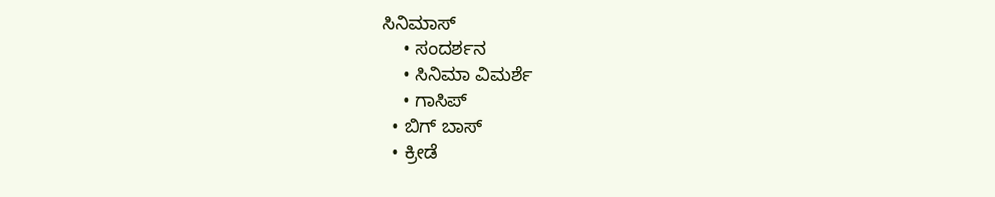ಸಿನಿಮಾಸ್
    • ಸಂದರ್ಶನ
    • ಸಿನಿಮಾ ವಿಮರ್ಶೆ
    • ಗಾಸಿಪ್
  • ಬಿಗ್ ಬಾಸ್
  • ಕ್ರೀಡೆ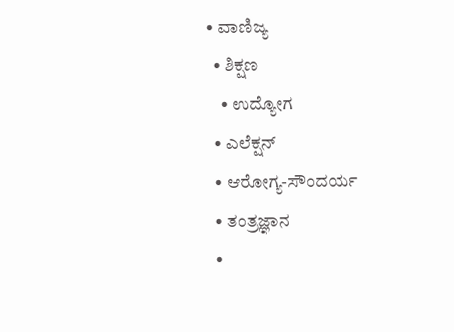• ವಾಣಿಜ್ಯ
  • ಶಿಕ್ಷಣ
    • ಉದ್ಯೋಗ
  • ಎಲೆಕ್ಷನ್
  • ಆರೋಗ್ಯ-ಸೌಂದರ್ಯ
  • ತಂತ್ರಜ್ಞಾನ
  •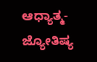ಆಧ್ಯಾತ್ಮ- ಜ್ಯೋತಿಷ್ಯ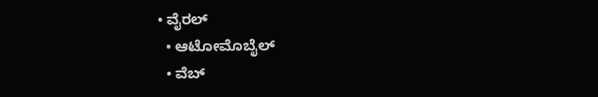• ವೈರಲ್
  • ಆಟೋಮೊಬೈಲ್
  • ವೆಬ್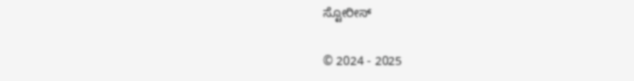ಸ್ಟೋರೀಸ್

© 2024 - 2025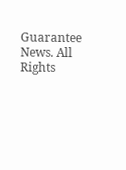Guarantee News. All Rights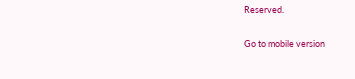Reserved.

Go to mobile version